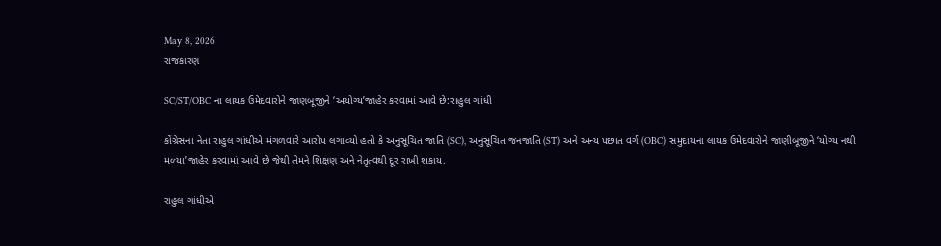May 8, 2026
રાજકારણ

SC/ST/OBC ના લાયક ઉમેદવારોને જાણબૂજીને ‘અયોગ્‍ય’જાહેર કરવામાં આવે છે:રાહુલ ગાંધી

કોંગ્રેસના નેતા રાહુલ ગાંધીએ મંગળવારે આરોપ લગાવ્‍યો હતો કે અનુસૂચિત જાતિ (SC), અનુસૂચિત જનજાતિ (ST) અને અન્‍ય પછાત વર્ગ (OBC) સમુદાયના લાયક ઉમેદવારોને જાણીબૂજીને ‘યોગ્‍ય નથી મળ્‍યા’જાહેર કરવામાં આવે છે જેથી તેમને શિક્ષણ અને નેતૃત્‍વથી દૂર રાખી શકાય.

રાહુલ ગાંધીએ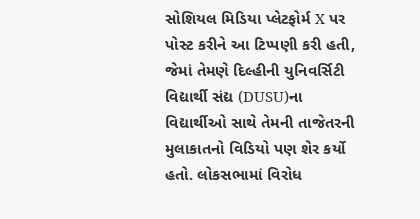સોશિયલ મિડિયા પ્‍લેટફોર્મ X પર પોસ્‍ટ કરીને આ ટિપ્‍પણી કરી હતી, જેમાં તેમણે દિલ્‍હીની યુનિવર્સિટી વિદ્યાર્થી સંદ્ય (DUSU)ના વિદ્યાર્થીઓ સાથે તેમની તાજેતરની મુલાકાતનો વિડિયો પણ શેર કર્યો હતો. લોકસભામાં વિરોધ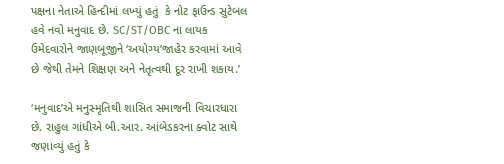પક્ષના નેતાએ હિન્‍દીમાં લખ્‍યું હતું  કે નોટ ફાઉન્‍ડ સુટેબલ હવે નવો મનુવાદ છે. SC/ST/OBC ના લાયક ઉમેદવારોને જાણબૂજીને ‘અયોગ્‍ય’જાહેર કરવામાં આવે છે જેથી તેમને શિક્ષણ અને નેતૃત્‍વથી દૂર રાખી શકાય.’

‘મનુવાદ’એ મનુસ્‍મૃતિથી શાસિત સમાજની વિચારધારા છે. રાહુલ ગાંધીએ બી.આર. આંબેડકરના ક્‍વોટ સાથે જણાવ્‍યું હતું કે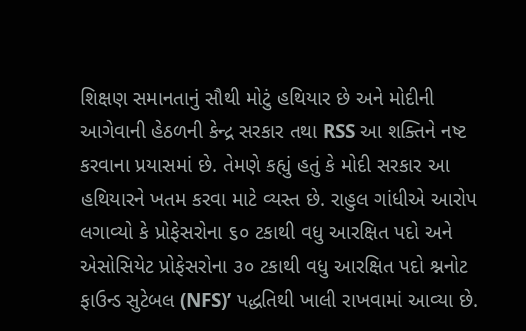શિક્ષણ સમાનતાનું સૌથી મોટું હથિયાર છે અને મોદીની આગેવાની હેઠળની કેન્‍દ્ર સરકાર તથા RSS આ શક્‍તિને નષ્ટ કરવાના પ્રયાસમાં છે. તેમણે કહ્યું હતું કે મોદી સરકાર આ હથિયારને ખતમ કરવા માટે વ્‍યસ્‍ત છે. રાહુલ ગાંધીએ આરોપ લગાવ્‍યો કે પ્રોફેસરોના ૬૦ ટકાથી વધુ આરક્ષિત પદો અને એસોસિયેટ પ્રોફેસરોના ૩૦ ટકાથી વધુ આરક્ષિત પદો શ્નનોટ ફાઉન્‍ડ સુટેબલ (NFS)’ પદ્ધતિથી ખાલી રાખવામાં આવ્‍યા છે.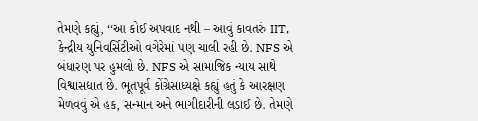તેમણે કહ્યું, ‘‘આ કોઈ અપવાદ નથી – આવું કાવતરું IIT, કેન્‍દ્રીય યુનિવર્સિટીઓ વગેરેમાં પણ ચાલી રહી છે. NFS એ બંધારણ પર હુમલો છે. NFS એ સામાજિક ન્‍યાય સાથે વિશ્વાસદ્યાત છે. ભૂતપૂર્વ કોંગ્રેસાધ્‍યક્ષે કહ્યું હતું કે આરક્ષણ મેળવવું એ હક, સન્‍માન અને ભાગીદારીની લડાઈ છે. તેમણે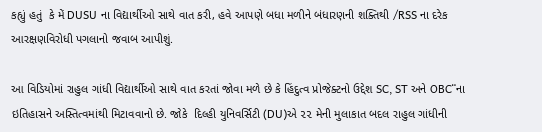કહ્યું હતું  કે મેં DUSU ના વિદ્યાર્થીઓ સાથે વાત કરી, હવે આપણે બધા મળીને બંધારણની શક્‍તિથી /RSS ના દરેક આરક્ષણવિરોધી પગલાનો જવાબ આપીશું.

આ વિડિયોમાં રાહુલ ગાંધી વિદ્યાર્થીઓ સાથે વાત કરતાં જોવા મળે છે કે હિંદુત્‍વ પ્રોજેક્‍ટનો ઉદ્દેશ SC, ST અને OBC¨ના ઇતિહાસને અસ્‍તિત્‍વમાંથી મિટાવવાનો છે. જોકે  દિલ્‍હી યુનિવર્સિટી (DU)એ ૨૨ મેની મુલાકાત બદલ રાહુલ ગાંધીની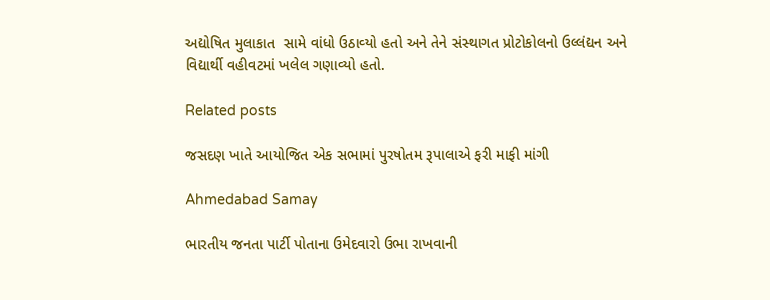અદ્યોષિત મુલાકાત  સામે વાંધો ઉઠાવ્‍યો હતો અને તેને સંસ્‍થાગત પ્રોટોકોલનો ઉલ્લંદ્યન અને વિદ્યાર્થી વહીવટમાં ખલેલ ગણાવ્‍યો હતો.

Related posts

જસદણ ખાતે આયોજિત એક સભામાં પુરષોતમ રૂપાલાએ ફરી માફી માંગી

Ahmedabad Samay

ભારતીય જનતા પાર્ટી પોતાના ઉમેદવારો ઉભા રાખવાની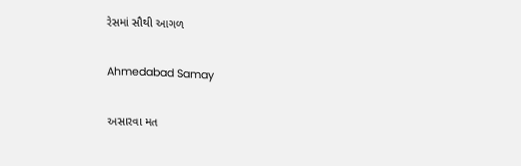રેસમાં સૌથી આગળ

Ahmedabad Samay

અસારવા મત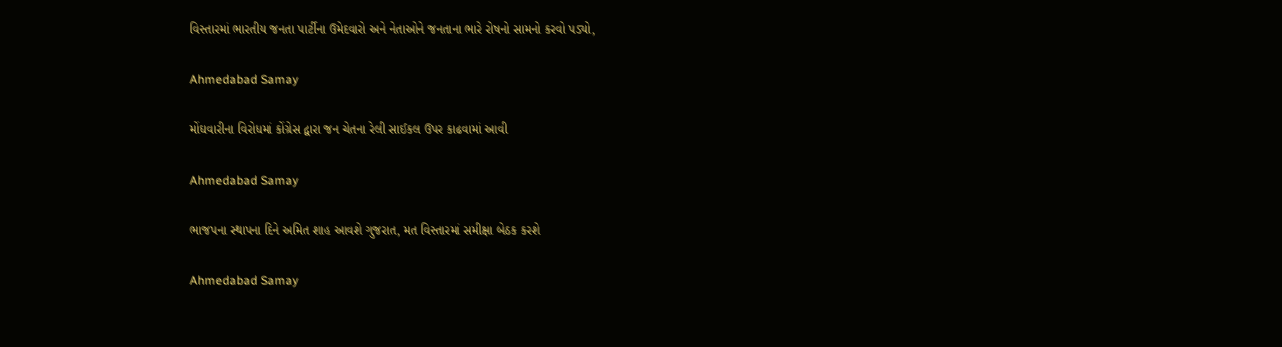વિસ્તારમાં ભારતીય જનતા પાર્ટીના ઉમેદવારો અને નેતાઓને જનતાના ભારે રોષનો સામનો કરવો પડ્યો,

Ahmedabad Samay

મોંઘવારીના વિરોધમાં કોંગ્રેસ દ્વારા જન ચેતના રેલી સાઈકલ ઉપર કાઢવામાં આવી

Ahmedabad Samay

ભાજપના સ્થાપના દિને અમિત શાહ આવશે ગુજરાત, મત વિસ્તારમાં સમીક્ષા બેઠક કરશે

Ahmedabad Samay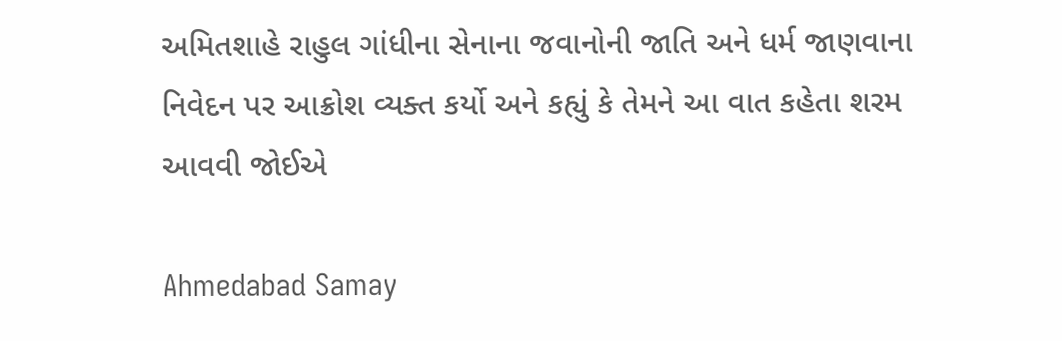અમિતશાહે રાહુલ ગાંધીના સેનાના જવાનોની જાતિ અને ધર્મ જાણવાના નિવેદન પર આક્રોશ વ્યક્ત કર્યો અને કહ્યું કે તેમને આ વાત કહેતા શરમ આવવી જોઈએ

Ahmedabad Samay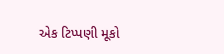એક ટિપ્પણી મૂકો